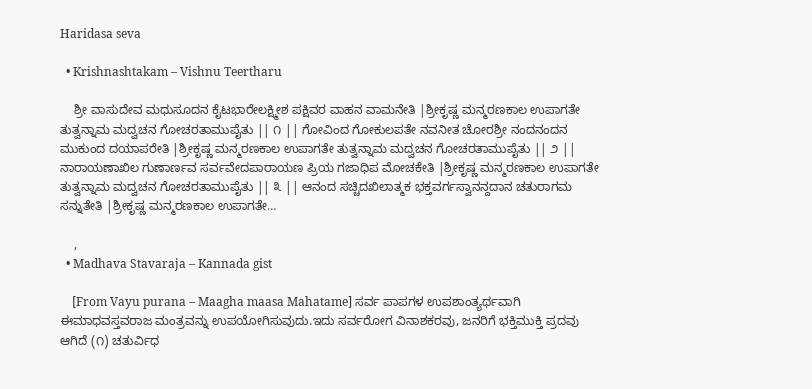Haridasa seva

  • Krishnashtakam – Vishnu Teertharu

    ಶ್ರೀ ವಾಸುದೇವ ಮಧುಸೂದನ ಕೈಟಭಾರೇಲಕ್ಷ್ಮೀಶ ಪಕ್ಷಿವರ ವಾಹನ ವಾಮನೇತಿ |ಶ್ರೀಕೃಷ್ಣ ಮನ್ಮರಣಕಾಲ ಉಪಾಗತೇ ತುತ್ವನ್ನಾಮ ಮದ್ವಚನ ಗೋಚರತಾಮುಪೈತು || ೧ || ಗೋವಿಂದ ಗೋಕುಲಪತೇ ನವನೀತ ಚೋರಶ್ರೀ ನಂದನಂದನ ಮುಕುಂದ ದಯಾಪರೇತಿ |ಶ್ರೀಕೃಷ್ಣ ಮನ್ಮರಣಕಾಲ ಉಪಾಗತೇ ತುತ್ವನ್ನಾಮ ಮದ್ವಚನ ಗೋಚರತಾಮುಪೈತು || ೨ || ನಾರಾಯಣಾಖಿಲ ಗುಣಾರ್ಣವ ಸರ್ವವೇದಪಾರಾಯಣ ಪ್ರಿಯ ಗಜಾಧಿಪ ಮೋಚಕೇತಿ |ಶ್ರೀಕೃಷ್ಣ ಮನ್ಮರಣಕಾಲ ಉಪಾಗತೇ ತುತ್ವನ್ನಾಮ ಮದ್ವಚನ ಗೋಚರತಾಮುಪೈತು || ೩ || ಆನಂದ ಸಚ್ಚಿದಖಿಲಾತ್ಮಕ ಭಕ್ತವರ್ಗಸ್ವಾನನ್ದದಾನ ಚತುರಾಗಮ ಸನ್ನುತೇತಿ |ಶ್ರೀಕೃಷ್ಣ ಮನ್ಮರಣಕಾಲ ಉಪಾಗತೇ…

    ,
  • Madhava Stavaraja – Kannada gist

    [From Vayu purana – Maagha maasa Mahatame] ಸರ್ವ ಪಾಪಗಳ ಉಪಶಾಂತ್ಯರ್ಥವಾಗಿ ಈಮಾಧವಸ್ತವರಾಜ ಮಂತ್ರವನ್ನು ಉಪಯೋಗಿಸುವುದು.ಇದು ಸರ್ವರೋಗ ವಿನಾಶಕರವು, ಜನರಿಗೆ ಭಕ್ತಿಮುಕ್ತಿ ಪ್ರದವು ಆಗಿದೆ (೧) ಚತುರ್ವಿಧ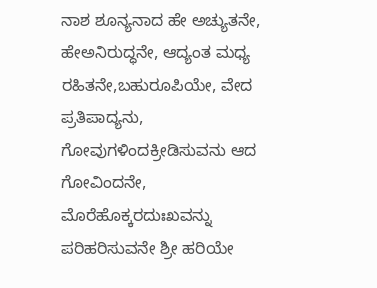ನಾಶ ಶೂನ್ಯನಾದ ಹೇ ಅಚ್ಯುತನೇ, ಹೇಅನಿರುದ್ಧನೇ, ಆದ್ಯಂತ ಮಧ್ಯ ರಹಿತನೇ,ಬಹುರೂಪಿಯೇ, ವೇದ ಪ್ರತಿಪಾದ್ಯನು, ಗೋವುಗಳಿಂದಕ್ರೀಡಿಸುವನು ಆದ ಗೋವಿಂದನೇ, ಮೊರೆಹೊಕ್ಕರದುಃಖವನ್ನು ಪರಿಹರಿಸುವನೇ ಶ್ರೀ ಹರಿಯೇ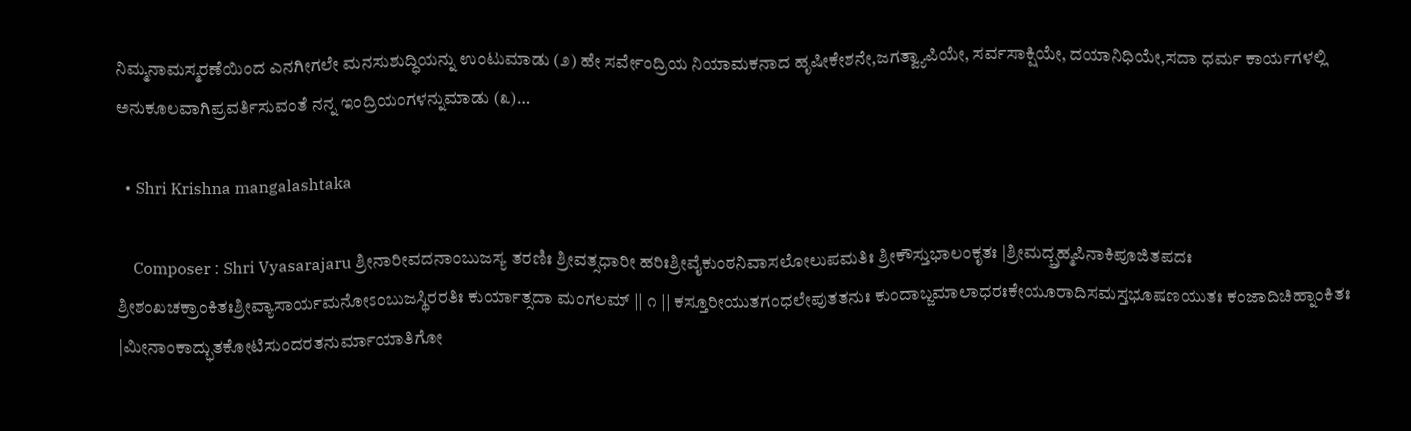ನಿಮ್ಮನಾಮಸ್ಮರಣೆಯಿಂದ ಎನಗೀಗಲೇ ಮನಸುಶುದ್ಧಿಯನ್ನು ಉಂಟುಮಾಡು (೨) ಹೇ ಸರ್ವೇಂದ್ರಿಯ ನಿಯಾಮಕನಾದ ಹೃಷೀಕೇಶನೇ,ಜಗತ್ವ್ಯಾಪಿಯೇ, ಸರ್ವಸಾಕ್ಷಿಯೇ, ದಯಾನಿಧಿಯೇ,ಸದಾ ಧರ್ಮ ಕಾರ್ಯಗಳಲ್ಲಿ ಅನುಕೂಲವಾಗಿಪ್ರವರ್ತಿಸುವಂತೆ ನನ್ನ ಇಂದ್ರಿಯಂಗಳನ್ನುಮಾಡು (೩)…

  • Shri Krishna mangalashtaka

    Composer : Shri Vyasarajaru ಶ್ರೀನಾರೀವದನಾಂಬುಜಸ್ಯ ತರಣಿಃ ಶ್ರೀವತ್ಸಧಾರೀ ಹರಿಃಶ್ರೀವೈಕುಂಠನಿವಾಸಲೋಲುಪಮತಿಃ ಶ್ರೀಕೌಸ್ತುಭಾಲಂಕೃತಃ |ಶ್ರೀಮದ್ಬ್ರಹ್ಮಪಿನಾಕಿಪೂಜಿತಪದಃ ಶ್ರೀಶಂಖಚಕ್ರಾಂಕಿತಃಶ್ರೀವ್ಯಾಸಾರ್ಯಮನೋಽಂಬುಜಸ್ಥಿರರತಿಃ ಕುರ್ಯಾತ್ಸದಾ ಮಂಗಲಮ್ || ೧ || ಕಸ್ತೂರೀಯುತಗಂಧಲೇಪುತತನುಃ ಕುಂದಾಬ್ಜಮಾಲಾಧರಃಕೇಯೂರಾದಿಸಮಸ್ತಭೂಷಣಯುತಃ ಕಂಜಾದಿಚಿಹ್ನಾಂಕಿತಃ |ಮೀನಾಂಕಾದ್ಭುತಕೋಟಿಸುಂದರತನುರ್ಮಾಯಾತಿಗೋ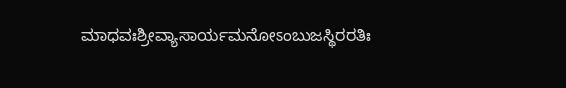ಮಾಧವಃಶ್ರೀವ್ಯಾಸಾರ್ಯಮನೋಽಂಬುಜಸ್ಥಿರರತಿಃ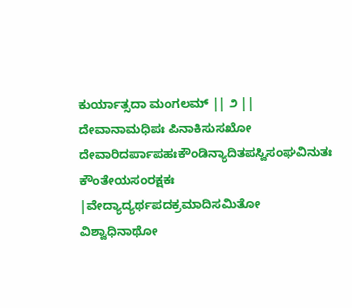ಕುರ್ಯಾತ್ಸದಾ ಮಂಗಲಮ್ || ೨ || ದೇವಾನಾಮಧಿಪಃ ಪಿನಾಕಿಸುಸಖೋ ದೇವಾರಿದರ್ಪಾಪಹಃಕೌಂಡಿನ್ಯಾದಿತಪಸ್ವಿಸಂಘವಿನುತಃ ಕೌಂತೇಯಸಂರಕ್ಷಕಃ |ವೇದ್ಯಾದ್ಯರ್ಥಪದಕ್ರಮಾದಿಸಮಿತೋ ವಿಶ್ವಾಧಿನಾಥೋ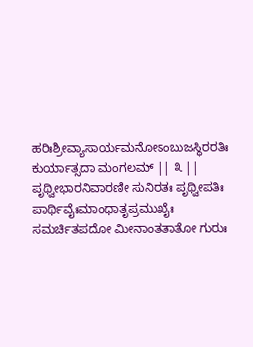ಹರಿಃಶ್ರೀವ್ಯಾಸಾರ್ಯಮನೋಽಂಬುಜಸ್ಥಿರರತಿಃ ಕುರ್ಯಾತ್ಸದಾ ಮಂಗಲಮ್ || ೩ || ಪೃಥ್ವೀಭಾರನಿವಾರಣೀ ಸುನಿರತಃ ಪೃಥ್ವೀಪತಿಃ ಪಾರ್ಥಿವೈಃಮಾಂಧಾತೃಪ್ರಮುಖೈಃ ಸಮರ್ಚಿತಪದೋ ಮೀನಾಂತತಾತೋ ಗುರುಃ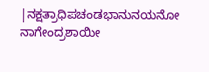|ನಕ್ಷತ್ರಾಧಿಪಚಂಡಭಾನುನಯನೋ ನಾಗೇಂದ್ರಶಾಯೀ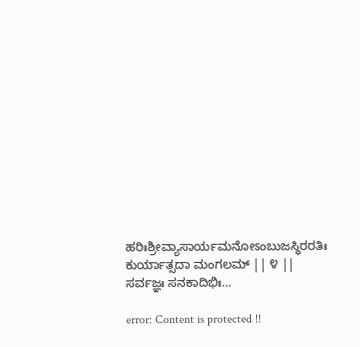ಹರಿಃಶ್ರೀವ್ಯಾಸಾರ್ಯಮನೋಽಂಬುಜಸ್ಥಿರರತಿಃ ಕುರ್ಯಾತ್ಸದಾ ಮಂಗಲಮ್ || ೪ || ಸರ್ವಜ್ಞಃ ಸನಕಾದಿಭಿಃ…

error: Content is protected !!